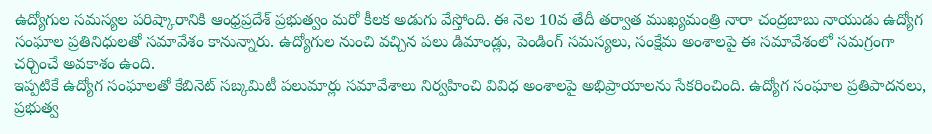ఉద్యోగుల సమస్యల పరిష్కారానికి ఆంధ్రప్రదేశ్ ప్రభుత్వం మరో కీలక అడుగు వేస్తోంది. ఈ నెల 10వ తేదీ తర్వాత ముఖ్యమంత్రి నారా చంద్రబాబు నాయుడు ఉద్యోగ సంఘాల ప్రతినిధులతో సమావేశం కానున్నారు. ఉద్యోగుల నుంచి వచ్చిన పలు డిమాండ్లు, పెండింగ్ సమస్యలు, సంక్షేమ అంశాలపై ఈ సమావేశంలో సమగ్రంగా చర్చించే అవకాశం ఉంది.
ఇప్పటికే ఉద్యోగ సంఘాలతో కేబినెట్ సబ్కమిటీ పలుమార్లు సమావేశాలు నిర్వహించి వివిధ అంశాలపై అభిప్రాయాలను సేకరించింది. ఉద్యోగ సంఘాల ప్రతిపాదనలు, ప్రభుత్వ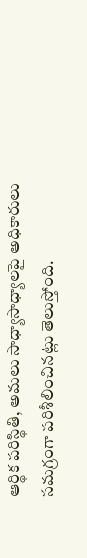ఆర్థిక పరిస్థితి, అమలు సాధ్యాసాధ్యాలపై అధికారులు సమగ్రంగా పరిశీలించినట్లు తెలుస్తోంది.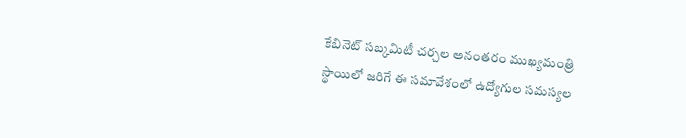కేబినెట్ సబ్కమిటీ చర్చల అనంతరం ముఖ్యమంత్రి స్థాయిలో జరిగే ఈ సమావేశంలో ఉద్యోగుల సమస్యల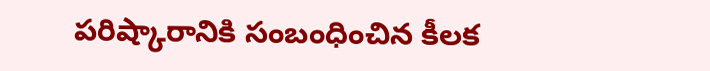పరిష్కారానికి సంబంధించిన కీలక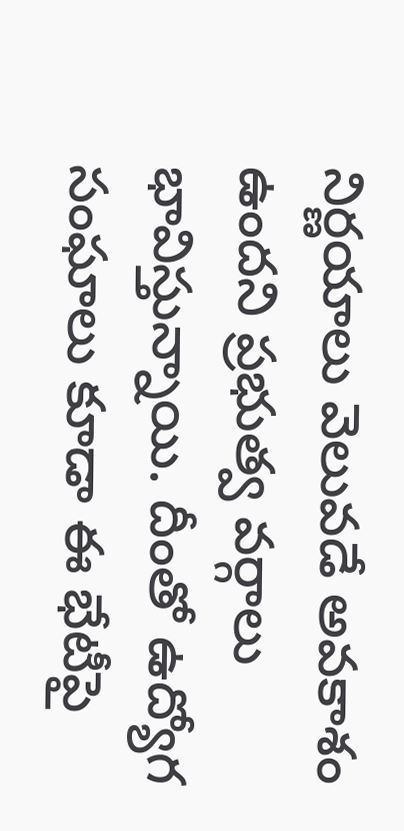నిర్ణయాలు వెలువడే అవకాశం ఉందని ప్రభుత్వ వర్గాలు భావిస్తున్నాయి. దీంతో ఉద్యోగ సంఘాలు కూడా ఈ భేటీపై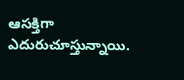ఆసక్తిగా ఎదురుచూస్తున్నాయి.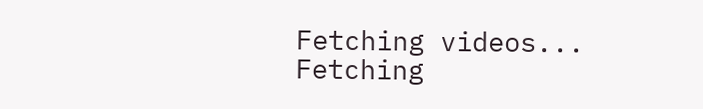Fetching videos...
Fetching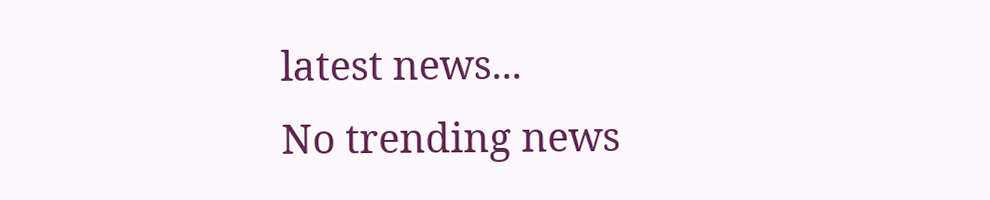latest news...
No trending news